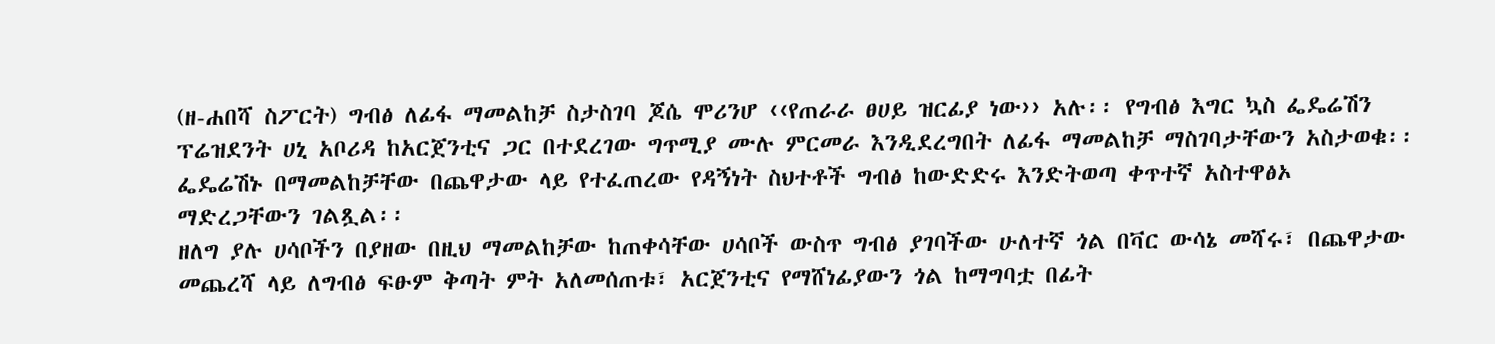(ዘ-ሐበሻ ስፖርት) ግብፅ ለፊፋ ማመልከቻ ስታስገባ ጆሴ ሞሪንሆ ‹‹የጠራራ ፀሀይ ዝርፊያ ነው›› አሉ፡፡ የግብፅ እግር ኳስ ፌዴሬሽን ፕሬዝደንት ሀኒ አቦሪዳ ከአርጀንቲና ጋር በተደረገው ግጥሚያ ሙሉ ምርመራ እንዲደረግበት ለፊፋ ማመልከቻ ማስገባታቸውን አስታወቁ፡፡ ፌዴሬሽኑ በማመልከቻቸው በጨዋታው ላይ የተፈጠረው የዳኝነት ስህተቶች ግብፅ ከውድድሩ እንድትወጣ ቀጥተኛ አስተዋፅኦ ማድረጋቸውን ገልጿል፡፡
ዘለግ ያሉ ሀሳቦችን በያዘው በዚህ ማመልከቻው ከጠቀሳቸው ሀሳቦች ውስጥ ግብፅ ያገባችው ሁለተኛ ጎል በቫር ውሳኔ መሻሩ፣ በጨዋታው መጨረሻ ላይ ለግብፅ ፍፁም ቅጣት ምት አለመሰጠቱ፣ አርጀንቲና የማሸነፊያውን ጎል ከማግባቷ በፊት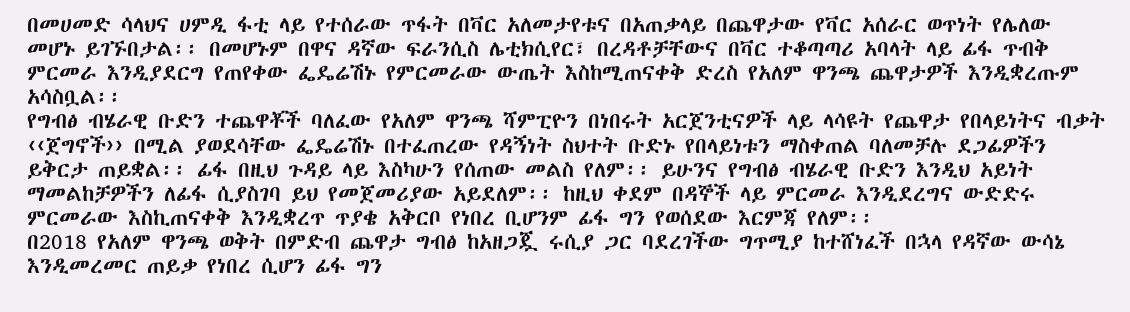በመሀመድ ሳላህና ሀምዲ ፋቲ ላይ የተሰራው ጥፋት በቫር አለመታየቱና በአጠቃላይ በጨዋታው የቫር አሰራር ወጥነት የሌለው መሆኑ ይገኙበታል፡፡ በመሆኑም በዋና ዳኛው ፍራንሲስ ሌቲክሲየር፣ በረዳቶቻቸውና በቫር ተቆጣጣሪ አባላት ላይ ፊፋ ጥብቅ ምርመራ እንዲያደርግ የጠየቀው ፌዴሬሽኑ የምርመራው ውጤት እስከሚጠናቀቅ ድረስ የአለም ዋንጫ ጨዋታዎች እንዲቋረጡም አሳስቧል፡፡
የግብፅ ብሄራዊ ቡድን ተጨዋቾች ባለፈው የአለም ዋንጫ ሻምፒዮን በነበሩት አርጀንቲናዎች ላይ ላሳዩት የጨዋታ የበላይነትና ብቃት ‹‹ጀግኖች›› በሚል ያወደሳቸው ፌዴሬሽኑ በተፈጠረው የዳኝነት ስህተት ቡድኑ የበላይነቱን ማስቀጠል ባለመቻሉ ደጋፊዎችን ይቅርታ ጠይቋል፡፡ ፊፋ በዚህ ጉዳይ ላይ እስካሁን የሰጠው መልስ የለም፡፡ ይሁንና የግብፅ ብሄራዊ ቡድን እንዲህ አይነት ማመልከቻዎችን ለፊፋ ሲያስገባ ይህ የመጀመሪያው አይደለም፡፡ ከዚህ ቀደም በዳኞች ላይ ምርመራ እንዲደረግና ውድድሩ ምርመራው እስኪጠናቀቅ እንዲቋረጥ ጥያቄ አቅርቦ የነበረ ቢሆንም ፊፋ ግን የወሰደው እርምጃ የለም፡፡
በ2018 የአለም ዋንጫ ወቅት በምድብ ጨዋታ ግብፅ ከአዘጋጇ ሩሲያ ጋር ባደረገችው ግጥሚያ ከተሸነፈች በኋላ የዳኛው ውሳኔ እንዲመረመር ጠይቃ የነበረ ሲሆን ፊፋ ግን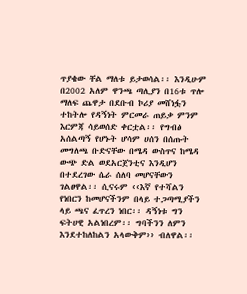ጥያቄው ቸል ማለቱ ይታወሳል፡፡ እንዲሁም በ2002 አለም ዋንጫ ጣሊያን በ16ቱ ጥሎ ማለፍ ጨዋታ በደቡብ ኮሪያ መሸነፏን ተከትሎ የዳኝነት ምርመራ ጠይቃ ምንም እርምጃ ሳይወሰድ ቀርቷል፡፡ የግብፅ አሰልጣኝ የሆኑት ሆሳም ሀሰን በሰጡት መግለጫ ቡድናቸው በሜዳ ውስጥና ከሜዳ ውጭ ድል ወደአርጀንቲና እንዲሆን በተደረገው ሴራ ሰለባ መሆናቸውን ገልፀዋል፡፡ ሲናሩም ‹‹እኛ የተሻልን የነበርን ከመሆናችንም በላይ ተጋጣሚያችን ላይ ጫና ፈጥረን ነበር፡፡ ዳኝነቱ ግን ፍትሀዊ አልነበረም፡፡ ግባችንን ለምን እንደተከለከልን አላውቅም›› ብለዋል፡፡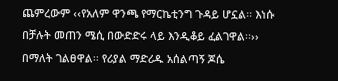ጨምረውም ‹‹የአለም ዋንጫ የማርኬቲንግ ጉዳይ ሆኗል፡፡ እነሱ በቻሉት መጠን ሜሲ በውድድሩ ላይ እንዲቆይ ፈልገዋል፡፡›› በማለት ገልፀዋል፡፡ የሪያል ማድሪዱ አሰልጣኝ ጆሴ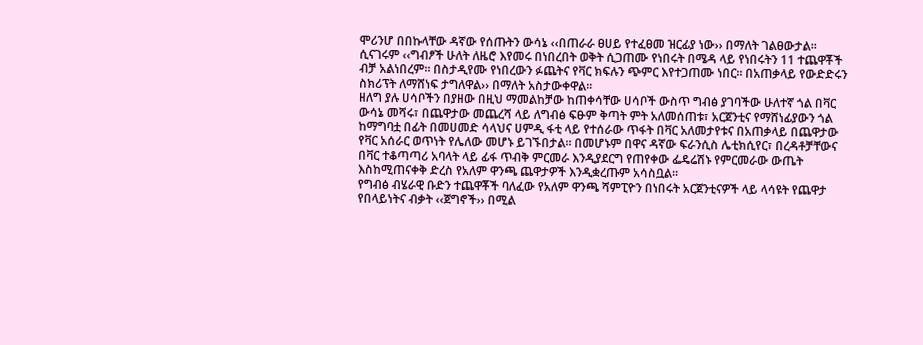ሞሪንሆ በበኩላቸው ዳኛው የሰጡትን ውሳኔ ‹‹በጠራራ ፀሀይ የተፈፀመ ዝርፊያ ነው›› በማለት ገልፀውታል፡፡ ሲናገሩም ‹‹ግብፆች ሁለት ለዜሮ እየመሩ በነበረበት ወቅት ሲጋጠሙ የነበሩት በሜዳ ላይ የነበሩትን 11 ተጨዋቾች ብቻ አልነበረም፡፡ በስታዲየሙ የነበረውን ፉጨትና የቫር ክፍሉን ጭምር እየተጋጠሙ ነበር፡፡ በአጠቃላይ የውድድሩን ስክሪፕት ለማሸነፍ ታግለዋል›› በማለት አስታውቀዋል፡፡
ዘለግ ያሉ ሀሳቦችን በያዘው በዚህ ማመልከቻው ከጠቀሳቸው ሀሳቦች ውስጥ ግብፅ ያገባችው ሁለተኛ ጎል በቫር ውሳኔ መሻሩ፣ በጨዋታው መጨረሻ ላይ ለግብፅ ፍፁም ቅጣት ምት አለመሰጠቱ፣ አርጀንቲና የማሸነፊያውን ጎል ከማግባቷ በፊት በመሀመድ ሳላህና ሀምዲ ፋቲ ላይ የተሰራው ጥፋት በቫር አለመታየቱና በአጠቃላይ በጨዋታው የቫር አሰራር ወጥነት የሌለው መሆኑ ይገኙበታል፡፡ በመሆኑም በዋና ዳኛው ፍራንሲስ ሌቲክሲየር፣ በረዳቶቻቸውና በቫር ተቆጣጣሪ አባላት ላይ ፊፋ ጥብቅ ምርመራ እንዲያደርግ የጠየቀው ፌዴሬሽኑ የምርመራው ውጤት እስከሚጠናቀቅ ድረስ የአለም ዋንጫ ጨዋታዎች እንዲቋረጡም አሳስቧል፡፡
የግብፅ ብሄራዊ ቡድን ተጨዋቾች ባለፈው የአለም ዋንጫ ሻምፒዮን በነበሩት አርጀንቲናዎች ላይ ላሳዩት የጨዋታ የበላይነትና ብቃት ‹‹ጀግኖች›› በሚል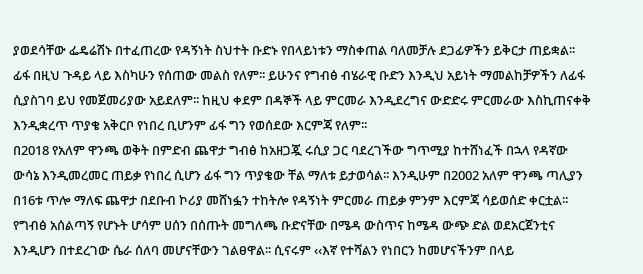ያወደሳቸው ፌዴሬሽኑ በተፈጠረው የዳኝነት ስህተት ቡድኑ የበላይነቱን ማስቀጠል ባለመቻሉ ደጋፊዎችን ይቅርታ ጠይቋል፡፡ ፊፋ በዚህ ጉዳይ ላይ እስካሁን የሰጠው መልስ የለም፡፡ ይሁንና የግብፅ ብሄራዊ ቡድን እንዲህ አይነት ማመልከቻዎችን ለፊፋ ሲያስገባ ይህ የመጀመሪያው አይደለም፡፡ ከዚህ ቀደም በዳኞች ላይ ምርመራ እንዲደረግና ውድድሩ ምርመራው እስኪጠናቀቅ እንዲቋረጥ ጥያቄ አቅርቦ የነበረ ቢሆንም ፊፋ ግን የወሰደው እርምጃ የለም፡፡
በ2018 የአለም ዋንጫ ወቅት በምድብ ጨዋታ ግብፅ ከአዘጋጇ ሩሲያ ጋር ባደረገችው ግጥሚያ ከተሸነፈች በኋላ የዳኛው ውሳኔ እንዲመረመር ጠይቃ የነበረ ሲሆን ፊፋ ግን ጥያቄው ቸል ማለቱ ይታወሳል፡፡ እንዲሁም በ2002 አለም ዋንጫ ጣሊያን በ16ቱ ጥሎ ማለፍ ጨዋታ በደቡብ ኮሪያ መሸነፏን ተከትሎ የዳኝነት ምርመራ ጠይቃ ምንም እርምጃ ሳይወሰድ ቀርቷል፡፡ የግብፅ አሰልጣኝ የሆኑት ሆሳም ሀሰን በሰጡት መግለጫ ቡድናቸው በሜዳ ውስጥና ከሜዳ ውጭ ድል ወደአርጀንቲና እንዲሆን በተደረገው ሴራ ሰለባ መሆናቸውን ገልፀዋል፡፡ ሲናሩም ‹‹እኛ የተሻልን የነበርን ከመሆናችንም በላይ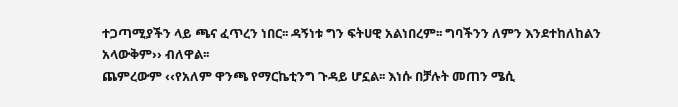ተጋጣሚያችን ላይ ጫና ፈጥረን ነበር፡፡ ዳኝነቱ ግን ፍትሀዊ አልነበረም፡፡ ግባችንን ለምን እንደተከለከልን አላውቅም›› ብለዋል፡፡
ጨምረውም ‹‹የአለም ዋንጫ የማርኬቲንግ ጉዳይ ሆኗል፡፡ እነሱ በቻሉት መጠን ሜሲ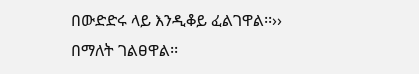በውድድሩ ላይ እንዲቆይ ፈልገዋል፡፡›› በማለት ገልፀዋል፡፡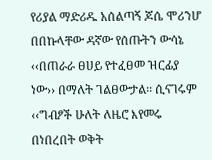የሪያል ማድሪዱ አሰልጣኝ ጆሴ ሞሪንሆ በበኩላቸው ዳኛው የሰጡትን ውሳኔ ‹‹በጠራራ ፀሀይ የተፈፀመ ዝርፊያ ነው›› በማለት ገልፀውታል፡፡ ሲናገሩም ‹‹ግብፆች ሁለት ለዜሮ እየመሩ በነበረበት ወቅት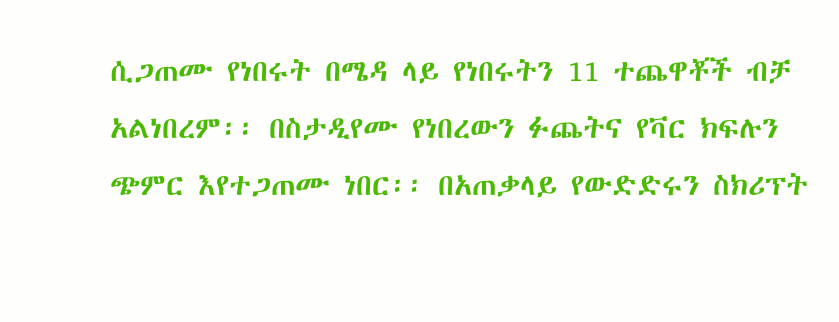ሲጋጠሙ የነበሩት በሜዳ ላይ የነበሩትን 11 ተጨዋቾች ብቻ አልነበረም፡፡ በስታዲየሙ የነበረውን ፉጨትና የቫር ክፍሉን ጭምር እየተጋጠሙ ነበር፡፡ በአጠቃላይ የውድድሩን ስክሪፕት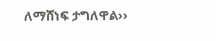ለማሸነፍ ታግለዋል››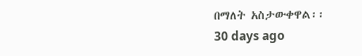በማለት አስታውቀዋል፡፡
30 days ago